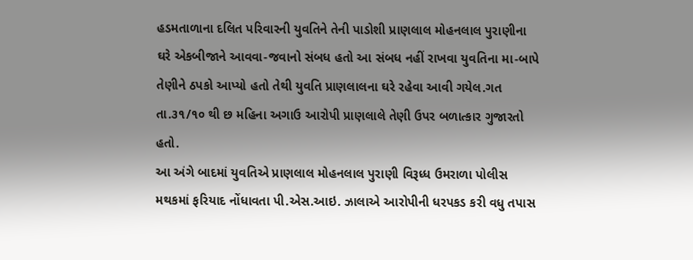હડમતાળાના દલિત પરિવારની યુવતિને તેની પાડોશી પ્રાણલાલ મોહનલાલ પુરાણીના ઘરે એકબીજાને આવવા-જવાનો સંબધ હતો આ સંબધ નહીં રાખવા યુવતિના મા-બાપે તેણીને ઠપકો આપ્યો હતો તેથી યુવતિ પ્રાણલાલના ઘરે રહેવા આવી ગયેલ.ગત તા.૩૧/૧૦ થી છ મહિના અગાઉ આરોપી પ્રાણલાલે તેણી ઉપર બળાત્કાર ગુજારતો હતો.
આ અંગે બાદમાં યુવતિએ પ્રાણલાલ મોહનલાલ પુરાણી વિરૂધ્ધ ઉમરાળા પોલીસ મથકમાં ફરિયાદ નોંધાવતા પી.એસ.આઇ. ઝાલાએ આરોપીની ધરપકડ કરી વધુ તપાસ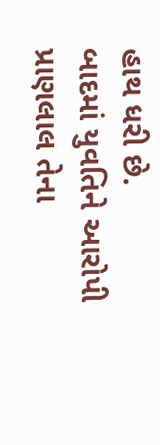હાથ ધરી છે.
બાદમાં યુવતિને આરોપી પ્રાણલાલ તેના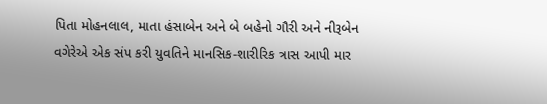પિતા મોહનલાલ, માતા હંસાબેન અને બે બહેનો ગૌરી અને નીરૂબેન વગેરેએ એક સંપ કરી યુવતિને માનસિક-શારીરિક ત્રાસ આપી માર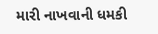મારી નાખવાની ધમકી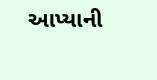આપ્યાની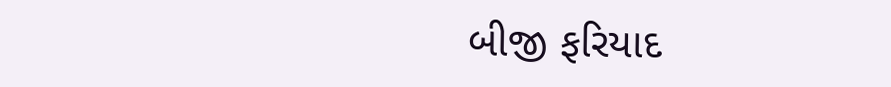બીજી ફરિયાદ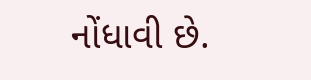નોંધાવી છે.